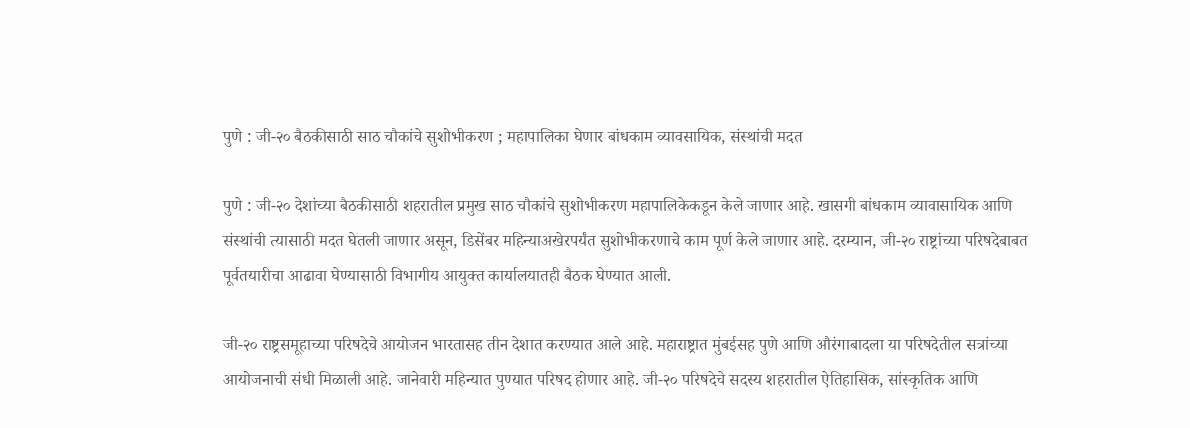पुणे : जी-२० बैठकीसाठी साठ चौकांचे सुशोभीकरण ; महापालिका घेणार बांधकाम व्यावसायिक, संस्थांची मदत

पुणे : जी-२० देशांच्या बैठकीसाठी शहरातील प्रमुख साठ चौकांचे सुशोभीकरण महापालिकेकडून केले जाणार आहे. खासगी बांधकाम व्यावासायिक आणि संस्थांची त्यासाठी मदत घेतली जाणार असून, डिसेंबर महिन्याअखेरपर्यंत सुशोभीकरणाचे काम पूर्ण केले जाणार आहे. दरम्यान, जी-२० राष्ट्रांच्या परिषदेबाबत पूर्वतयारीचा आढावा घेण्यासाठी विभागीय आयुक्त कार्यालयातही बैठक घेण्यात आली.

जी-२० राष्ट्रसमूहाच्या परिषदेचे आयोजन भारतासह तीन देशात करण्यात आले आहे. महाराष्ट्रात मुंबईसह पुणे आणि औरंगाबादला या परिषदेतील सत्रांच्या आयोजनाची संधी मिळाली आहे. जानेवारी महिन्यात पुण्यात परिषद होणार आहे. जी-२० परिषदेचे सदस्य शहरातील ऐतिहासिक, सांस्कृतिक आणि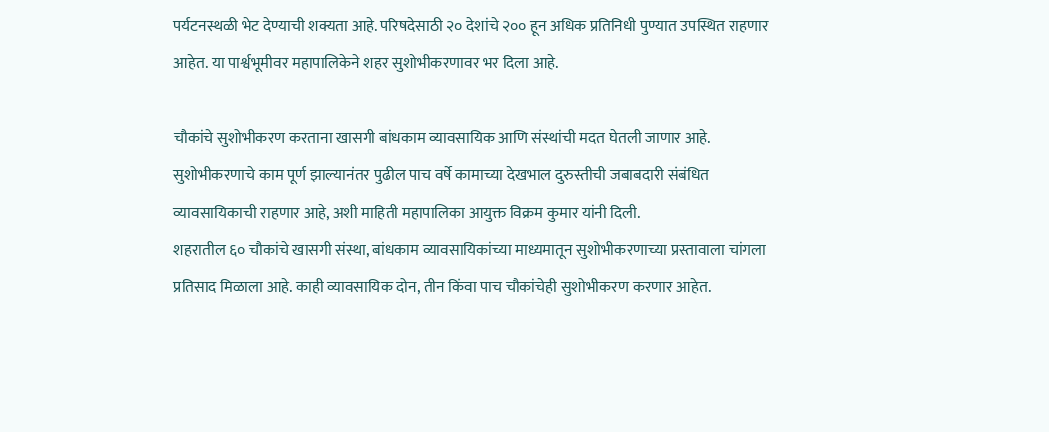पर्यटनस्थळी भेट देण्याची शक्यता आहे. परिषदेसाठी २० देशांचे २०० हून अधिक प्रतिनिधी पुण्यात उपस्थित राहणार आहेत. या पार्श्वभूमीवर महापालिकेने शहर सुशोभीकरणावर भर दिला आहे.

चौकांचे सुशोभीकरण करताना खासगी बांधकाम व्यावसायिक आणि संस्थांची मदत घेतली जाणार आहे. सुशोभीकरणाचे काम पूर्ण झाल्यानंतर पुढील पाच वर्षे कामाच्या देखभाल दुरुस्तीची जबाबदारी संबंधित व्यावसायिकाची राहणार आहे, अशी माहिती महापालिका आयुक्त विक्रम कुमार यांनी दिली.
शहरातील ६० चौकांचे खासगी संस्था, बांधकाम व्यावसायिकांच्या माध्यमातून सुशोभीकरणाच्या प्रस्तावाला चांगला प्रतिसाद मिळाला आहे. काही व्यावसायिक दोन, तीन किंवा पाच चौकांचेही सुशोभीकरण करणार आहेत.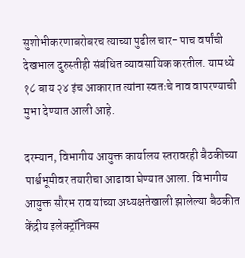सुशोभीकरणाबरोबरच त्याच्या पुढील चार- पाच वर्षांची देखभाल दुरुस्तीही संबंधित व्यावसायिक करतील. यामध्ये १८ बाय २४ इंच आकारात त्यांना स्वतःचे नाव वापरण्याची मुभा देण्यात आली आहे.

दरम्यान, विभागीय आयुक्त कार्यालय स्तरावरही बैठकीच्या पार्श्वभूमीवर तयारीचा आढावा घेण्यात आला. विभागीय आयुक्त सौरभ राव यांच्या अध्यक्षतेखाली झालेल्या बैठकीत केंद्रीय इलेक्ट्रॉनिक्स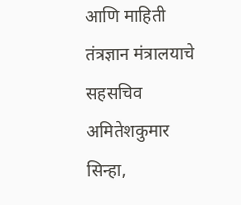आणि माहिती तंत्रज्ञान मंत्रालयाचे सहसचिव अमितेशकुमार सिन्हा,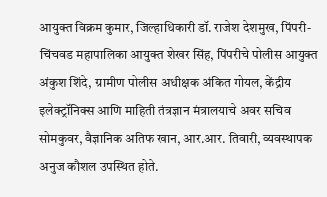आयुक्त विक्रम कुमार, जिल्हाधिकारी डॉ. राजेश देशमुख, पिंपरी-चिंचवड महापालिका आयुक्त शेखर सिंह, पिंपरीचे पोलीस आयुक्त अंकुश शिंदे, ग्रामीण पोलीस अधीक्षक अंकित गोयल, केंद्रीय इलेक्ट्रॉनिक्स आणि माहिती तंत्रज्ञान मंत्रालयाचे अवर सचिव सोमकुवर, वैज्ञानिक अतिफ खान, आर.आर. तिवारी, व्यवस्थापक अनुज कौशल उपस्थित होते.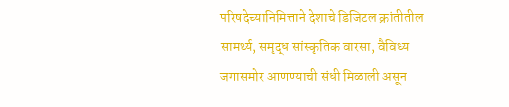परिषदेच्यानिमित्ताने देशाचे डिजिटल क्रांतीतील सामर्थ्य, समृद्ध सांस्कृतिक वारसा, वैविध्य जगासमोर आणण्याची संधी मिळाली असून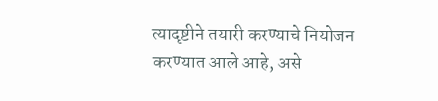त्यादृष्टीने तयारी करण्याचे नियोजन करण्यात आले आहे, असे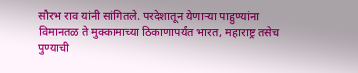सौरभ राव यांनी सांगितले. परदेशातून येणाऱ्या पाहुण्यांना विमानतळ ते मुक्कामाच्या ठिकाणापर्यंत भारत, महाराष्ट्र तसेच पुण्याची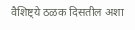वैशिष्ट्ये ठळक दिसतील अशा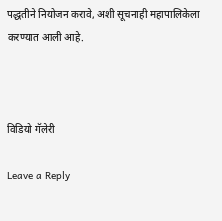पद्धतीने नियोजन करावे, अशी सूचनाही महापालिकेला करण्यात आली आहे.



विडियो गॅलेरी

Leave a Reply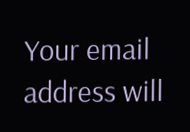Your email address will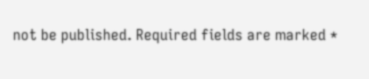not be published. Required fields are marked *